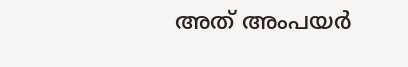അത് അംപയർ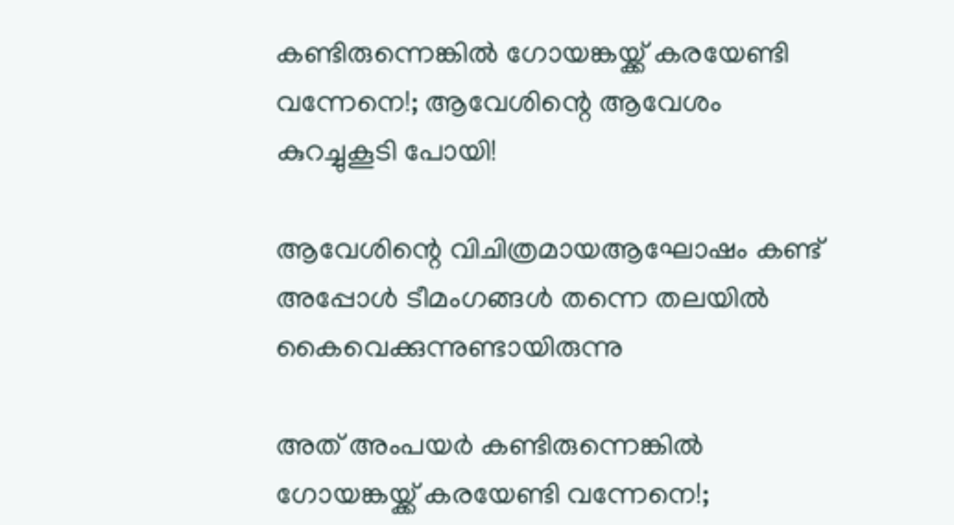കണ്ടിരുന്നെങ്കിൽ ഗോയങ്കയ്ക്ക് കരയേണ്ടി വന്നേനെ!; ആവേശിന്റെ ആവേശം കുറച്ചുകൂടി പോയി!

ആവേശിന്റെ വിചിത്രമായആഘോഷം കണ്ട് അപ്പോൾ ടീമംഗങ്ങൾ തന്നെ തലയിൽ കൈവെക്കുന്നുണ്ടായിരുന്നു

അത് അംപയർ കണ്ടിരുന്നെങ്കിൽ ഗോയങ്കയ്ക്ക് കരയേണ്ടി വന്നേനെ!;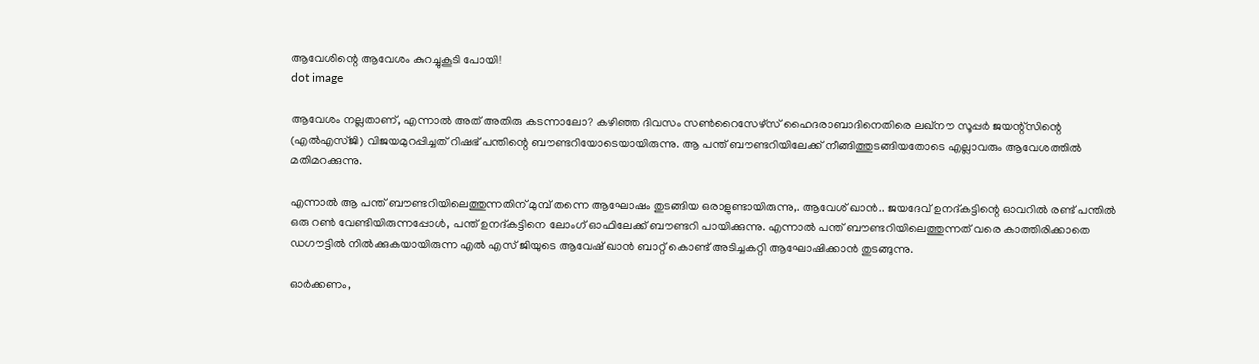ആവേശിന്റെ ആവേശം കുറച്ചുകൂടി പോയി!
dot image

ആവേശം നല്ലതാണ്, എന്നാൽ അത് അതിരു കടന്നാലോ? കഴിഞ്ഞ ദിവസം സൺറൈസേഴ്‌സ് ഹൈദരാബാദിനെതിരെ ലഖ്‌നൗ സൂപ്പർ ജയന്റ്‌സിന്റെ (എൽഎസ്ജി) വിജയമുറപ്പിച്ചത് റിഷഭ് പന്തിന്റെ ബൗണ്ടറിയോടെയായിരുന്നു. ആ പന്ത് ബൗണ്ടറിയിലേക്ക് നീങ്ങിത്തുടങ്ങിയതോടെ എല്ലാവരും ആവേശത്തിൽ മതിമറക്കുന്നു.

എന്നാൽ ആ പന്ത് ബൗണ്ടറിയിലെത്തുന്നതിന് മുമ്പ് തന്നെ ആഘോഷം തുടങ്ങിയ ഒരാളുണ്ടായിരുന്നു,. ആവേശ് ഖാൻ.. ജയദേവ് ഉനദ്കട്ടിന്റെ ഓവറിൽ രണ്ട് പന്തിൽ ഒരു റൺ വേണ്ടിയിരുന്നപ്പോൾ, പന്ത് ഉനദ്കട്ടിനെ ലോംഗ് ഓഫിലേക്ക് ബൗണ്ടറി പായിക്കുന്നു. എന്നാൽ പന്ത് ബൗണ്ടറിയിലെത്തുന്നത് വരെ കാത്തിരിക്കാതെ ഡഗൗട്ടിൽ നിൽക്കുകയായിരുന്ന എൽ എസ് ജിയുടെ ആവേഷ് ഖാൻ ബാറ്റ് കൊണ്ട് അടിച്ചകറ്റി ആഘോഷിക്കാൻ തുടങ്ങുന്നു.

ഓർക്കണം,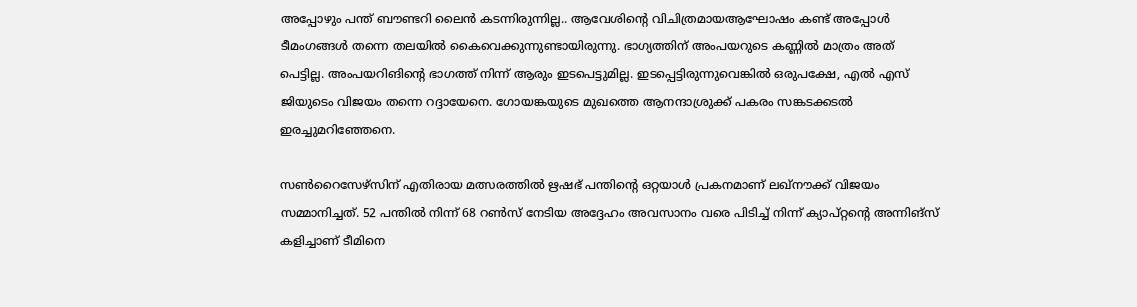അപ്പോഴും പന്ത് ബൗണ്ടറി ലൈൻ കടന്നിരുന്നില്ല.. ആവേശിന്റെ വിചിത്രമായആഘോഷം കണ്ട് അപ്പോൾ ടീമംഗങ്ങൾ തന്നെ തലയിൽ കൈവെക്കുന്നുണ്ടായിരുന്നു. ഭാഗ്യത്തിന് അംപയറുടെ കണ്ണിൽ മാത്രം അത് പെട്ടില്ല. അംപയറിങിന്റെ ഭാഗത്ത് നിന്ന് ആരും ഇടപെട്ടുമില്ല. ഇടപ്പെട്ടിരുന്നുവെങ്കിൽ ഒരുപക്ഷേ, എൽ എസ് ജിയുടെം വിജയം തന്നെ റദ്ദായേനെ. ഗോയങ്കയുടെ മുഖത്തെ ആനന്ദാശ്രുക്ക് പകരം സങ്കടക്കടൽ ഇരച്ചുമറിഞ്ഞേനെ.

സൺറൈസേഴ്‌സിന് എതിരായ മത്സരത്തിൽ ഋഷഭ് പന്തിന്റെ ഒറ്റയാൾ പ്രകനമാണ് ലഖ്നൗക്ക് വിജയം സമ്മാനിച്ചത്. 52 പന്തിൽ നിന്ന് 68 റൺസ് നേടിയ അദ്ദേഹം അവസാനം വരെ പിടിച്ച് നിന്ന് ക്യാപ്റ്റന്റെ അന്നിങ്സ് കളിച്ചാണ് ടീമിനെ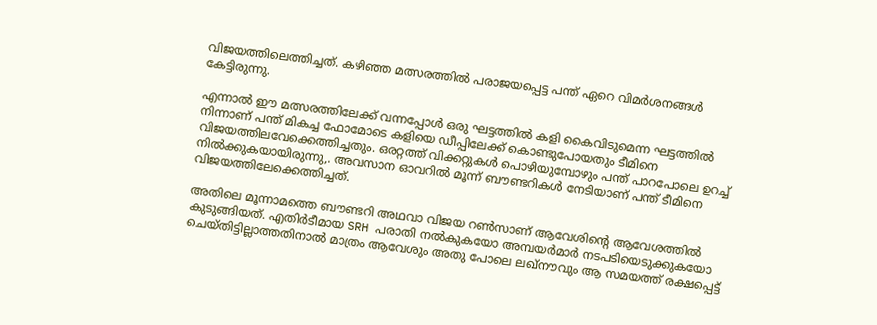വിജയത്തിലെത്തിച്ചത്. കഴിഞ്ഞ മത്സരത്തിൽ പരാജയപ്പെട്ട പന്ത് ഏറെ വിമർശനങ്ങൾ കേട്ടിരുന്നു.

എന്നാൽ ഈ മത്സരത്തിലേക്ക് വന്നപ്പോൾ ഒരു ഘട്ടത്തിൽ കളി കൈവിടുമെന്ന ഘട്ടത്തിൽ നിന്നാണ് പന്ത് മികച്ച ഫോമോടെ കളിയെ ഡീപ്പിലേക്ക് കൊണ്ടുപോയതും ടീമിനെ വിജയത്തിലവേക്കെത്തിച്ചതും. ഒരറ്റത്ത് വിക്കറ്റുകൾ പൊഴിയുമ്പോഴും പന്ത് പാറപോലെ ഉറച്ച് നിൽക്കുകയായിരുന്നു,. അവസാന ഓവറിൽ മൂന്ന് ബൗണ്ടറികൾ നേടിയാണ് പന്ത് ടീമിനെ വിജയത്തിലേക്കെത്തിച്ചത്.

അതിലെ മൂന്നാമത്തെ ബൗണ്ടറി അഥവാ വിജയ റൺസാണ് ആവേശിന്റെ ആവേശത്തിൽ കുടുങ്ങിയത്. എതിർടീമായ SRH പരാതി നൽകുകയോ അമ്പയർമാർ നടപടിയെടുക്കുകയോ ചെയ്തിട്ടില്ലാത്തതിനാൽ മാത്രം ആവേശും അതു പോലെ ലഖ്നൗവും ആ സമയത്ത് രക്ഷപ്പെട്ട്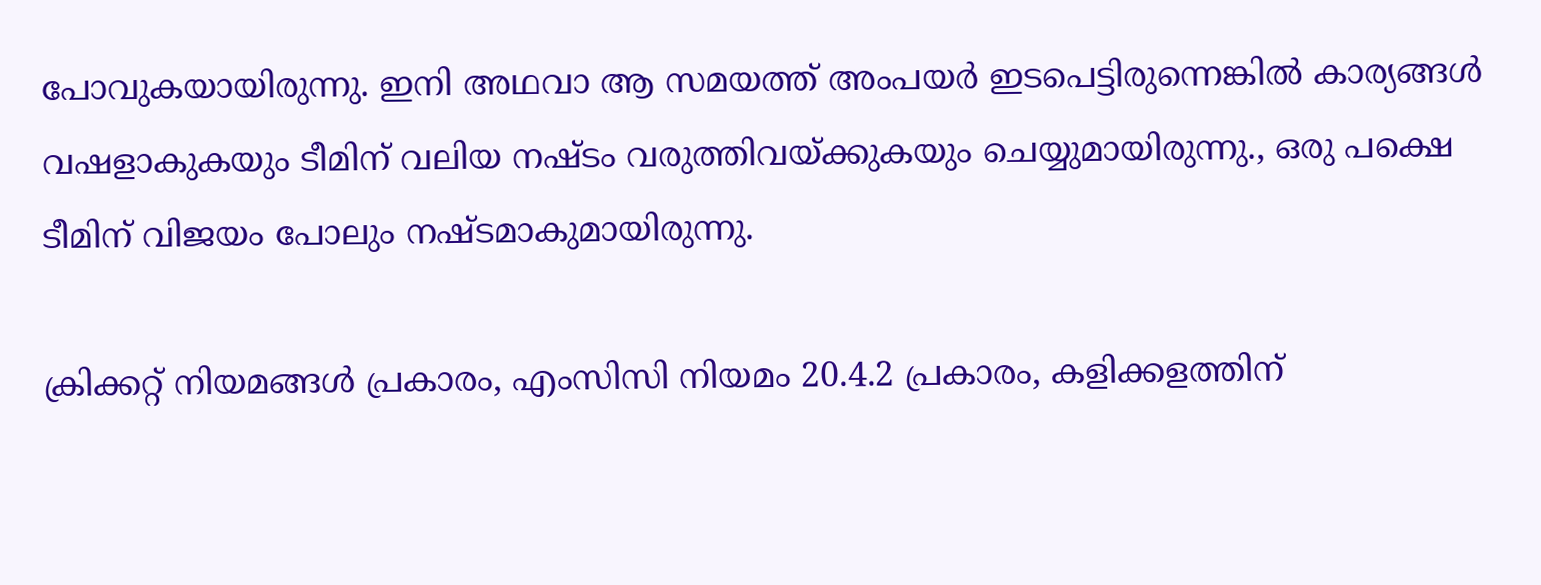പോവുകയായിരുന്നു. ഇനി അഥവാ ആ സമയത്ത് അംപയർ ഇടപെട്ടിരുന്നെങ്കിൽ കാര്യങ്ങൾ വഷളാകുകയും ടീമിന് വലിയ നഷ്ടം വരുത്തിവയ്ക്കുകയും ചെയ്യുമായിരുന്നു., ഒരു പക്ഷെ ടീമിന് വിജയം പോലും നഷ്ടമാകുമായിരുന്നു.

ക്രിക്കറ്റ് നിയമങ്ങൾ പ്രകാരം, എംസിസി നിയമം 20.4.2 പ്രകാരം, കളിക്കളത്തിന്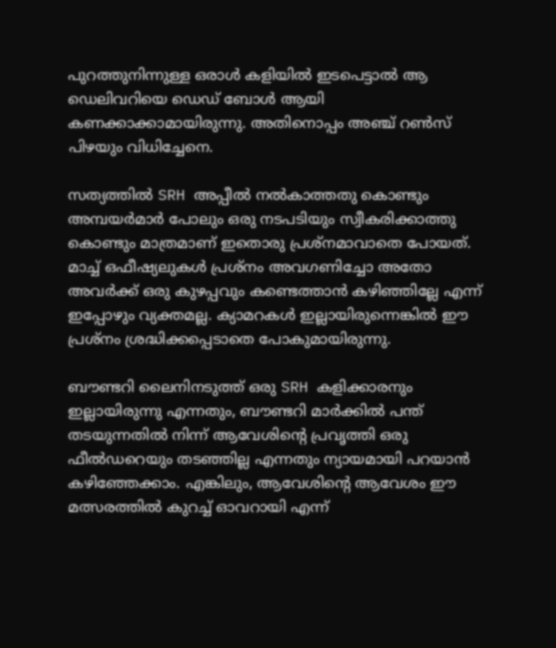പുറത്തുനിന്നുള്ള ഒരാൾ കളിയിൽ ഇടപെട്ടാൽ ആ ഡെലിവറിയെ ഡെഡ് ബോൾ ആയി കണക്കാക്കാമായിരുന്നു. അതിനൊപ്പം അഞ്ച് റൺസ് പിഴയും വിധിച്ചേനെ.

സത്യത്തിൽ SRH അപ്പീൽ നൽകാത്തതു കൊണ്ടും അമ്പയർമാർ പോലും ഒരു നടപടിയും സ്വീകരിക്കാത്തു കൊണ്ടും മാത്രമാണ് ഇതൊരു പ്രശ്നമാവാതെ പോയത്. മാച്ച് ഒഫീഷ്യലുകൾ പ്രശ്നം അവഗണിച്ചോ അതോ അവർക്ക് ഒരു കുഴപ്പവും കണ്ടെത്താൻ കഴിഞ്ഞില്ലേ എന്ന് ഇപ്പോഴും വ്യക്തമല്ല. ക്യാമറകൾ ഇല്ലായിരുന്നെങ്കിൽ ഈ പ്രശ്നം ശ്രദ്ധിക്കപ്പെടാതെ പോകുമായിരുന്നു.

ബൗണ്ടറി ലൈനിനടുത്ത് ഒരു SRH കളിക്കാരനും ഇല്ലായിരുന്നു എന്നതും, ബൗണ്ടറി മാർക്കിൽ പന്ത് തടയുന്നതിൽ നിന്ന് ആവേശിന്റെ പ്രവൃത്തി ഒരു ഫീൽഡറെയും തടഞ്ഞില്ല എന്നതും ന്യായമായി പറയാൻ കഴിഞ്ഞേക്കാം. എങ്കിലും, ആവേശിന്റെ ആവേശം ഈ മത്സരത്തിൽ കുറച്ച് ഓവറായി എന്ന്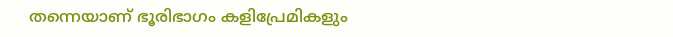തന്നെയാണ് ഭൂരിഭാഗം കളിപ്രേമികളും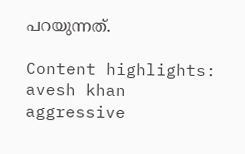പറയുന്നത്.

Content highlights: avesh khan aggressive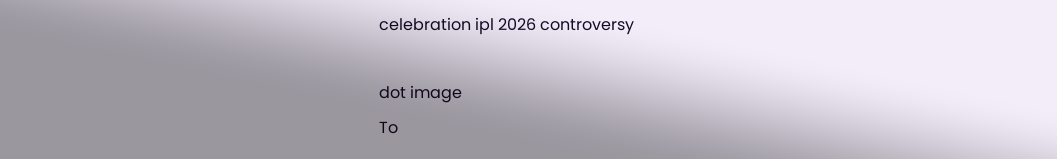celebration ipl 2026 controversy

dot image
To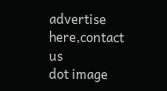advertise here,contact us
dot image